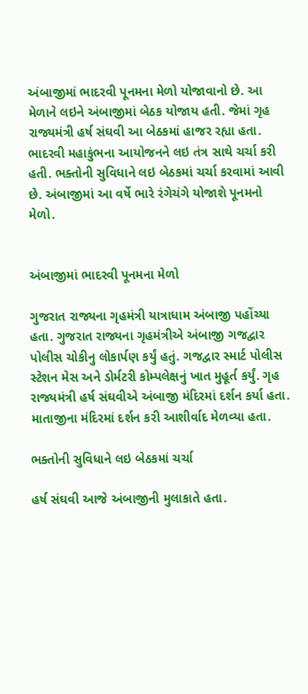અંબાજીમાં ભાદરવી પૂનમના મેળો યોજાવાનો છે. આ મેળાને લઇને અંબાજીમાં બેઠક યોજાય હતી. જેમાં ગૃહ રાજ્યમંત્રી હર્ષ સંઘવી આ બેઠકમાં હાજર રહ્યા હતા. ભાદરવી મહાકુંભના આયોજનને લઇ તંત્ર સાથે ચર્ચા કરી હતી. ભક્તોની સુવિધાને લઇ બેઠકમાં ચર્ચા કરવામાં આવી છે. અંબાજીમાં આ વર્ષે ભારે રંગેચંગે યોજાશે પૂનમનો મેળો.


અંબાજીમાં ભાદરવી પૂનમના મેળો

ગુજરાત રાજ્યના ગૃહમંત્રી યાત્રાધામ અંબાજી પહોંચ્યા હતા. ગુજરાત રાજ્યના ગૃહમંત્રીએ અંબાજી ગજદ્વાર પોલીસ ચોકીનુ લોકાર્પણ કર્યું હતું. ગજદ્વાર સ્માર્ટ પોલીસ સ્ટેશન મેસ અને ડોર્મટરી કોમ્પલેક્ષનું ખાત મુહૂર્ત કર્યું. ગૃહ રાજ્યમંત્રી હર્ષ સંઘવીએ અંબાજી મંદિરમાં દર્શન કર્યા હતા. માતાજીના મંદિરમાં દર્શન કરી આશીર્વાદ મેળવ્યા હતા.

ભક્તોની સુવિધાને લઇ બેઠકમાં ચર્ચા

હર્ષ સંઘવી આજે અંબાજીની મુલાકાતે હતા.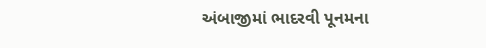અંબાજીમાં ભાદરવી પૂનમના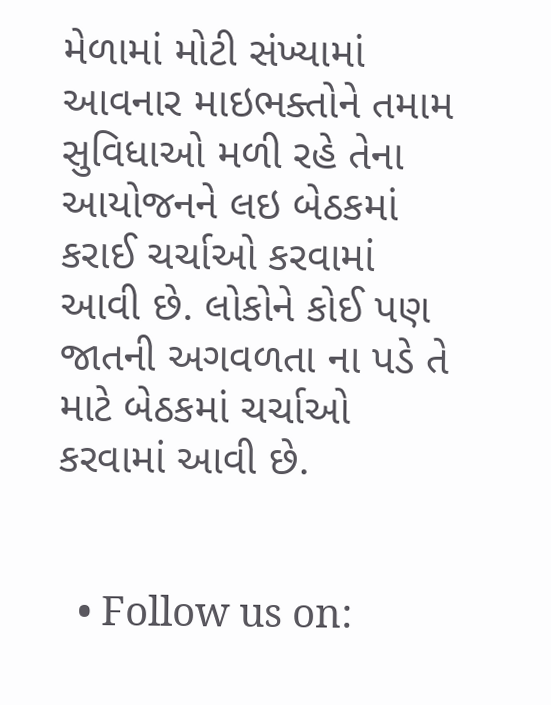મેળામાં મોટી સંખ્યામાં આવનાર માઇભક્તોને તમામ સુવિધાઓ મળી રહે તેના આયોજનને લઇ બેઠકમાં કરાઈ ચર્ચાઓ કરવામાં આવી છે. લોકોને કોઈ પણ જાતની અગવળતા ના પડે તે માટે બેઠકમાં ચર્ચાઓ કરવામાં આવી છે.


  • Follow us on: